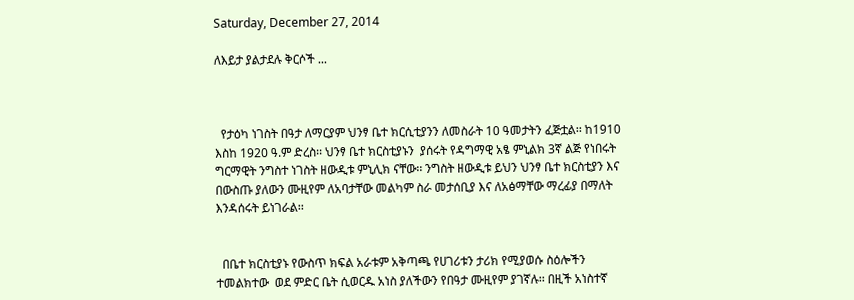Saturday, December 27, 2014

ለእይታ ያልታደሉ ቅርሶች ...



  የታዕካ ነገስት በዓታ ለማርያም ህንፃ ቤተ ክርሲቲያንን ለመስራት 10 ዓመታትን ፈጅቷል፡፡ ከ1910 እስከ 1920 ዓ.ም ድረስ፡፡ ህንፃ ቤተ ክርስቲያኑን  ያሰሩት የዳግማዊ አፄ ምኒልክ 3ኛ ልጅ የነበሩት ግርማዊት ንግስተ ነገስት ዘውዲቱ ምኒሊክ ናቸው፡፡ ንግስት ዘውዲቱ ይህን ህንፃ ቤተ ክርስቲያን እና በውስጡ ያለውን ሙዚየም ለአባታቸው መልካም ስራ መታሰቢያ እና ለአፅማቸው ማረፊያ በማለት እንዳሰሩት ይነገራል፡፡


  በቤተ ክርስቲያኑ የውስጥ ክፍል አራቱም አቅጣጫ የሀገሪቱን ታሪክ የሚያወሱ ስዕሎችን ተመልክተው  ወደ ምድር ቤት ሲወርዱ አነስ ያለችውን የበዓታ ሙዚየም ያገኛሉ፡፡ በዚች አነስተኛ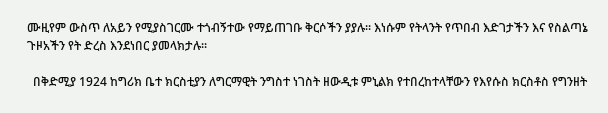ሙዚየም ውስጥ ለአይን የሚያስገርሙ ተጎብኝተው የማይጠገቡ ቅርሶችን ያያሉ፡፡ እነሱም የትላንት የጥበብ እድገታችን እና የስልጣኔ ጉዞአችን የት ድረስ እንደነበር ያመላክታሉ፡፡

  በቅድሚያ 1924 ከግሪክ ቤተ ክርስቲያን ለግርማዊት ንግስተ ነገስት ዘውዲቱ ምኒልክ የተበረከተላቸውን የእየሱስ ክርስቶስ የግንዘት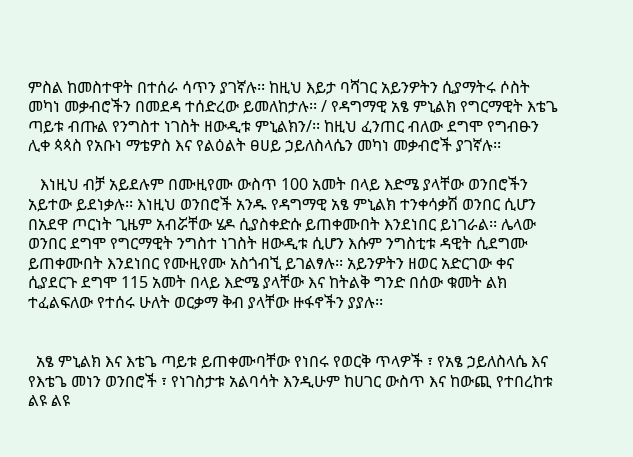ምስል ከመስተዋት በተሰራ ሳጥን ያገኛሉ፡፡ ከዚህ እይታ ባሻገር አይንዎትን ሲያማትሩ ሶስት መካነ መቃብሮችን በመደዳ ተሰድረው ይመለከታሉ፡፡ / የዳግማዊ አፄ ምኒልክ የግርማዊት እቴጌ ጣይቱ ብጡል የንግስተ ነገስት ዘውዲቱ ምኒልክን/፡፡ ከዚህ ፈንጠር ብለው ደግሞ የግብፁን ሊቀ ጳጳስ የአቡነ ማቴዎስ እና የልዕልት ፀሀይ ኃይለስላሴን መካነ መቃብሮች ያገኛሉ፡፡

   እነዚህ ብቻ አይደሉም በሙዚየሙ ውስጥ 100 አመት በላይ እድሜ ያላቸው ወንበሮችን አይተው ይደነቃሉ፡፡ እነዚህ ወንበሮች አንዱ የዳግማዊ አፄ ምኒልክ ተንቀሳቃሽ ወንበር ሲሆን በአደዋ ጦርነት ጊዜም አብሯቸው ሄዶ ሲያስቀድሱ ይጠቀሙበት እንደነበር ይነገራል፡፡ ሌላው ወንበር ደግሞ የግርማዊት ንግስተ ነገስት ዘውዲቱ ሲሆን እሱም ንግስቲቱ ዳዊት ሲደግሙ ይጠቀሙበት እንደነበር የሙዚየሙ አስጎብኚ ይገልፃሉ፡፡ አይንዎትን ዘወር አድርገው ቀና ሲያደርጉ ደግሞ 115 አመት በላይ እድሜ ያላቸው እና ከትልቅ ግንድ በሰው ቁመት ልክ ተፈልፍለው የተሰሩ ሁለት ወርቃማ ቅብ ያላቸው ዙፋኖችን ያያሉ፡፡


  አፄ ምኒልክ እና እቴጌ ጣይቱ ይጠቀሙባቸው የነበሩ የወርቅ ጥላዎች ፣ የአፄ ኃይለስላሴ እና የእቴጌ መነን ወንበሮች ፣ የነገስታቱ አልባሳት እንዲሁም ከሀገር ውስጥ እና ከውጪ የተበረከቱ ልዩ ልዩ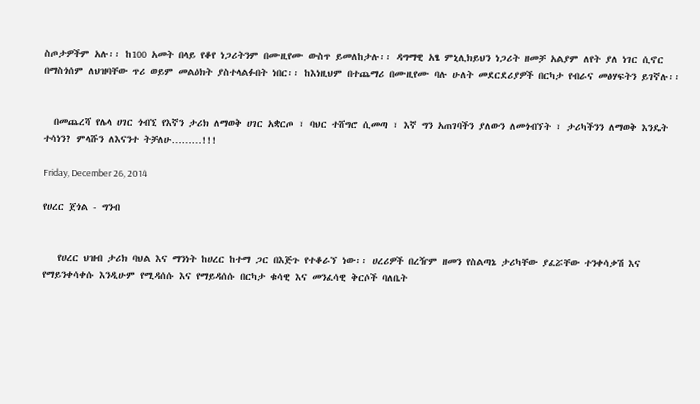ስጦታዎችም አሉ፡፡ ከ100 አመት በላይ የቆየ ነጋሪትንም በሙዚየሙ ውስጥ ይመለከታሉ፡፡ ዳግማዊ አፄ ምኒሊክይህን ነጋሪት ዘመቻ አልያም ለየት ያለ ነገር ሲኖር በማስጎሰም ለህዝባቸው ጥሪ ወይም መልዕክት ያስተላልፉበት ነበር፡፡ ከእነዚህም በተጨማሪ በሙዚየሙ ባሉ ሁለት መደርደሪያዎች በርካታ የብራና መፅሃፍትን ይገኛሉ፡፡


  በመጨረሻ የሌላ ሀገር ጎብኚ የእኛን ታሪክ ለማወቅ ሀገር አቋርጦ ፣ ባህር ተሸግሮ ሲመጣ ፣ እኛ ግን አጠገባችን ያለውን ለመጎብኘት ፣ ታሪካችንን ለማወቅ እንዴት ተሳነን? ምላሹን ለእናንተ ትቻለሁ………!!!

Friday, December 26, 2014

የሀረር ጀጎል - ግንብ


   የሀረር ህዝብ ታሪክ ባህል እና ማንነት ከሀረር ከተማ ጋር በእጅጉ የተቆራኘ ነው፡፡ ሀረሪዎች በረዥም ዘመን የስልጣኔ ታሪካቸው ያፈሯቸው ተንቀሳቃሽ እና የማይንቀሳቀሱ እንዲሁም የሚዳሰሱ እና የማይዳሰሱ በርካታ ቁሳዊ እና መንፈሳዊ ቅርሶች ባለቤት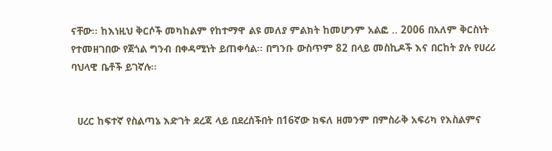ናቸው፡፡ ከእነዚህ ቅርሶች መካከልም የከተማዋ ልዩ መለያ ምልክት ከመሆንም አልፎ .. 2006 በአለም ቅርስነት የተመዘገበው የጀጎል ግንብ በቀዳሚነት ይጠቀሳል፡፡ በግንቡ ውስጥም 82 በላይ መስኪዶች እና በርከት ያሉ የሀረሪ ባህላዊ ቤቶች ይገኛሉ፡፡


  ሀረር ከፍተኛ የስልጣኔ እድገት ደረጃ ላይ በደረሰችበት በ16ኛው ክፍለ ዘመንም በምስራቅ አፍሪካ የእስልምና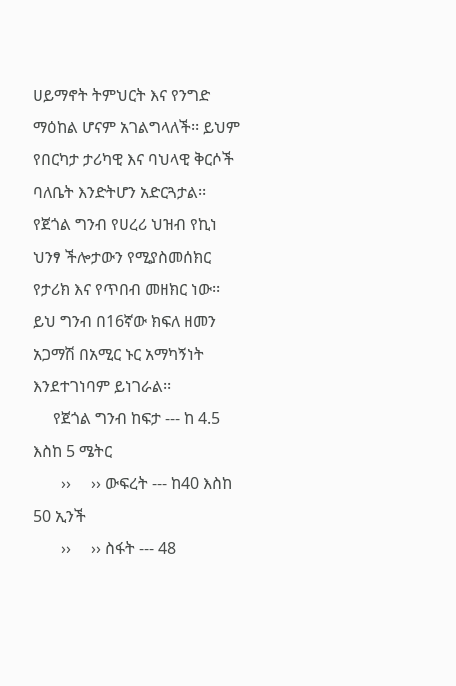ሀይማኖት ትምህርት እና የንግድ ማዕከል ሆናም አገልግላለች፡፡ ይህም የበርካታ ታሪካዊ እና ባህላዊ ቅርሶች ባለቤት እንድትሆን አድርጓታል፡፡ የጀጎል ግንብ የሀረሪ ህዝብ የኪነ ህንፃ ችሎታውን የሚያስመሰክር የታሪክ እና የጥበብ መዘክር ነው፡፡ ይህ ግንብ በ16ኛው ክፍለ ዘመን አጋማሽ በአሚር ኑር አማካኝነት እንደተገነባም ይነገራል፡፡
     የጀጎል ግንብ ከፍታ --- ከ 4.5 እስከ 5 ሜትር
       ››     ›› ውፍረት --- ከ40 እስከ 50 ኢንች
       ››     ›› ስፋት --- 48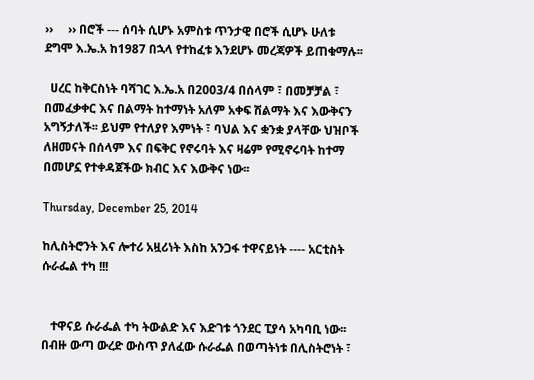››     ›› በሮች --- ሰባት ሲሆኑ አምስቱ ጥንታዊ በሮች ሲሆኑ ሁለቱ ደግሞ እ.ኤ.አ ከ1987 በኋላ የተከፈቱ እንደሆኑ መረጃዎች ይጠቁማሉ፡፡

  ሀረር ከቅርስነት ባሻገር እ.ኤ.አ በ2003/4 በሰላም ፣ በመቻቻል ፣ በመፈቃቀር እና በልማት ከተማነት አለም አቀፍ ሽልማት እና እውቅናን አግኝታለች፡፡ ይህም የተለያየ እምነት ፣ ባህል እና ቋንቋ ያላቸው ህዝቦች ለዘመናት በሰላም እና በፍቅር የኖሩባት እና ዛሬም የሚኖሩባት ከተማ በመሆኗ የተቀዳጀችው ክብር እና እውቅና ነው፡፡

Thursday, December 25, 2014

ከሊስትሮንት እና ሎተሪ አዟሪነት እስከ አንጋፋ ተዋናይነት ---- አርቲስት ሱራፌል ተካ !!!


   ተዋናይ ሱራፌል ተካ ትውልድ እና እድገቱ ጎንደር ፒያሳ አካባቢ ነው፡፡ በብዙ ውጣ ውረድ ውስጥ ያለፈው ሱራፌል በወጣትነቱ በሊስትሮነት ፣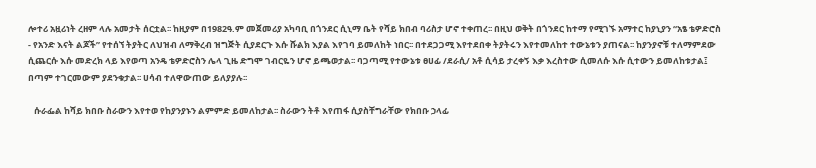ሎተሪ አዟሪነት ረዘም ላሉ አመታት ሰርቷል፡፡ ከዚያም በ1982ዓ.ም መጀመሪያ አካባቢ በጎንደር ሲኒማ ቤት የሻይ ክበብ ባሪስታ ሆኖ ተቀጠረ፡፡ በዚህ ወቅት በጎንደር ከተማ የሚገኙ አማተር ከያኒያን “አፄ ቴዎድሮስ - የአንድ እናት ልጆች” የተሰኘ ትያትር ለህዝብ ለማቅረብ ዝግጅት ሲያደርጉ እሱ ሹልክ እያል እየገባ ይመለከት ነበር፡፡ በተደጋጋሚ እየተደበቀ ትያትሩን እየተመለከተ ተውኔቱን ያጠናል፡፡ ከያንያኖቹ ተለማምደው ሲጨርሱ እሱ መድረክ ላይ እየወጣ አንዴ ቴዎድሮስን ሌላ ጊዜ ድግሞ ገብርዬን ሆኖ ይጫወታል፡፡ ባጋጣሚ የተውኔቱ ፀሀፊ /ደራሲ/ አቶ ሲሳይ ታረቀኝ እቃ እረስተው ሲመለሱ እሱ ሲተውን ይመለከቱታል፤ በጣም ተገርመውም ያደንቁታል፡፡ ሀሳብ ተለዋውጠው ይለያያሉ፡፡

   ሱራፌል ከሻይ ክበቡ ስራውን እየተወ የከያንያኑን ልምምድ ይመለከታል፡፡ ስራውን ትቶ እየጠፋ ሲያስቸግራቸው የክበቡ ኃላፊ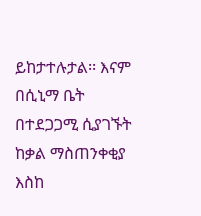ይከታተሉታል፡፡ እናም በሲኒማ ቤት በተደጋጋሚ ሲያገኙት ከቃል ማስጠንቀቂያ እስከ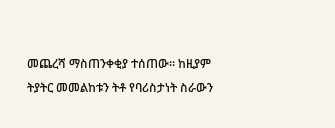መጨረሻ ማስጠንቀቂያ ተሰጠው፡፡ ከዚያም ትያትር መመልከቱን ትቶ የባሪስታነት ስራውን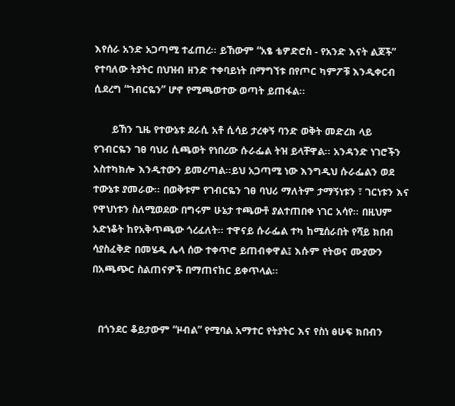እየሰራ አንድ አጋጣሚ ተፈጠረ፡፡ ይኸውም “አፄ ቴዎድሮስ - የአንድ እናት ልጆች” የተባለው ትያትር በህዝብ ዘንድ ተቀባይነት በማግኘቱ በየጦር ካምፖቹ እንዲቀርብ ሲደረግ “ገብርዬን” ሆኖ የሚጫወተው ወጣት ይጠፋል፡፡

      ይኸን ጊዜ የተውኔቱ ደራሲ አቶ ሲሳይ ታረቀኝ ባንድ ወቅት መድረክ ላይ የገብርዬን ገፀ ባህሪ ሲጫወት የነበረው ሱራፌል ትዝ ይላቸዋል፡፡ አንዳንድ ነገሮችን አስተካክሎ እንዲተውን ይመረጣል፡፡ይህ አጋጣሚ ነው እንግዲህ ሱራፌልን ወደ ተውኔቱ ያመራው፡፡ በወቅቱም የገብርዬን ገፀ ባህሪ ማለትም ታማኝነቱን ፣ ገርነቱን እና የዋህነቱን ስለሚወደው በግሩም ሁኔታ ተጫውቶ ያልተጠበቀ ነገር አሳየ፡፡ በዚህም አድነቆት ከየአቅጥጫው ጎረፈለት፡፡ ተዋናይ ሱራፌል ተካ ከሚሰራበት የሻይ ክበብ ሳያስፈቅድ በመሄዱ ሌላ ሰው ተቀጥሮ ይጠብቀዋል፤ እሱም የትወና ሙያውን በአጫጭር ስልጠናዎች በማጠናከር ይቀጥላል፡፡


  በጎንደር ቆይታውም “ዞብል” የሚባል አማተር የትያትር እና የስነ ፅሁፍ ክበብን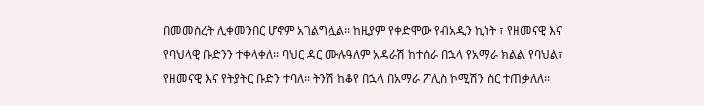በመመስረት ሊቀመንበር ሆኖም አገልግሏል፡፡ ከዚያም የቀድሞው የብአዲን ኪነት ፣ የዘመናዊ እና የባህላዊ ቡድንን ተቀላቀለ፡፡ ባህር ዳር ሙሉዓለም አዳራሽ ከተሰራ በኋላ የአማራ ክልል የባህል፣ የዘመናዊ እና የትያትር ቡድን ተባለ፡፡ ትንሽ ከቆየ በኋላ በአማራ ፖሊስ ኮሚሽን ስር ተጠቃለለ፡፡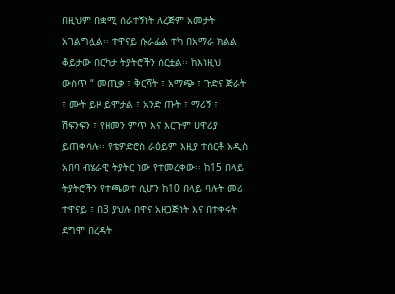በዚህም በቋሚ ሰራተኝነት ለረጅም አመታት አገልግሏል፡፡ ተዋናይ ሱራፌል ተካ በአማራ ክልል ቆይታው በርካታ ትያትሮችን ሰርቷል፡፡ ከእነዚህ ውስጥ “ መጢቃ ፣ ቅርሻት ፣ አማጭ ፣ ጉድና ጅራት ፣ ሙት ይዞ ይሞታል ፣ አንድ ጡት ፣ ማሪኝ ፣ ሽፍንፍን ፣ የዘመን ምጥ እና እርጉም ሀዋሪያ ይጠቀሳሉ፡፡ የቴዎድሮስ ራዕይም እዚያ ተሰርቶ አዲስ አበባ ብሄራዊ ትያትር ነው የተመረቀው፡፡ ከ15 በላይ ትያትሮችን የተጫወተ ሲሆን ከ10 በላይ ባሉት መሪ ተዋናይ ፣ በ3 ያህሉ በዋና አዘጋጅነት እና በተቀሩት ደግሞ በረዳት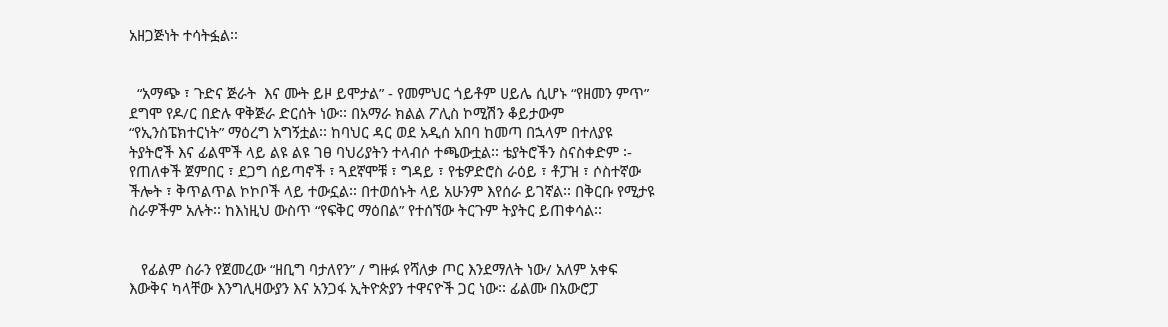አዘጋጅነት ተሳትፏል፡፡


  “አማጭ ፣ ጉድና ጅራት  እና ሙት ይዞ ይሞታል” - የመምህር ጎይቶም ሀይሌ ሲሆኑ “የዘመን ምጥ” ደግሞ የዶ/ር በድሉ ዋቅጅራ ድርሰት ነው፡፡ በአማራ ክልል ፖሊስ ኮሚሽን ቆይታውም “የኢንስፔክተርነት” ማዕረግ አግኝቷል፡፡ ከባህር ዳር ወደ አዲሰ አበባ ከመጣ በኋላም በተለያዩ ትያትሮች እና ፊልሞች ላይ ልዩ ልዩ ገፀ ባህሪያትን ተላብሶ ተጫውቷል፡፡ ቴያትሮችን ስናስቀድም ፡- የጠለቀች ጀምበር ፣ ደጋግ ሰይጣኖች ፣ ጓደኛሞቹ ፣ ግዳይ ፣ የቴዎድሮስ ራዕይ ፣ ቶፓዝ ፣ ሶስተኛው ችሎት ፣ ቅጥልጥል ኮኮቦች ላይ ተውኗል፡፡ በተወሰኑት ላይ አሁንም እየሰራ ይገኛል፡፡ በቅርቡ የሚታዩ ስራዎችም አሉት፡፡ ከእነዚህ ውስጥ “የፍቅር ማዕበል” የተሰኘው ትርጉም ትያትር ይጠቀሳል፡፡


   የፊልም ስራን የጀመረው “ዘቢግ ባታለየን” / ግዙፉ የሻለቃ ጦር እንደማለት ነው/ አለም አቀፍ እውቅና ካላቸው እንግሊዛውያን እና አንጋፋ ኢትዮጵያን ተዋናዮች ጋር ነው፡፡ ፊልሙ በአውሮፓ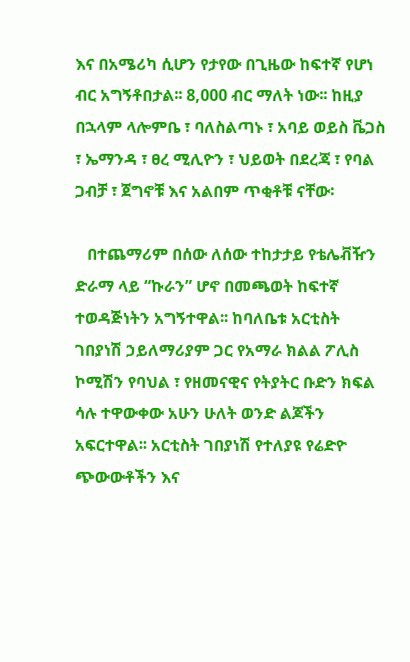እና በአሜሪካ ሲሆን የታየው በጊዜው ከፍተኛ የሆነ ብር አግኝቶበታል፡፡ 8,000 ብር ማለት ነው፡፡ ከዚያ በኋላም ላሎምቤ ፣ ባለስልጣኑ ፣ አባይ ወይስ ቬጋስ ፣ ኤማንዳ ፣ ፀረ ሚሊዮን ፣ ህይወት በደረጃ ፣ የባል ጋብቻ ፣ ጀግኖቹ እና አልበም ጥቂቶቹ ናቸው፡

   በተጨማሪም በሰው ለሰው ተከታታይ የቴሌቭዥን ድራማ ላይ “ኩራን” ሆኖ በመጫወት ከፍተኛ ተወዳጅነትን አግኝተዋል፡፡ ከባለቤቱ አርቲስት ገበያነሽ ኃይለማሪያም ጋር የአማራ ክልል ፖሊስ ኮሚሽን የባህል ፣ የዘመናዊና የትያትር ቡድን ክፍል ሳሉ ተዋውቀው አሁን ሁለት ወንድ ልጆችን አፍርተዋል፡፡ አርቲስት ገበያነሽ የተለያዩ የሬድዮ ጭውውቶችን እና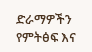ድራማዎችን የምትፅፍ እና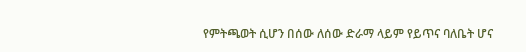የምትጫወት ሲሆን በሰው ለሰው ድራማ ላይም የይጥና ባለቤት ሆና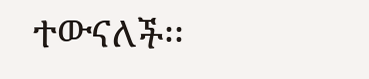ተውናለች፡፡